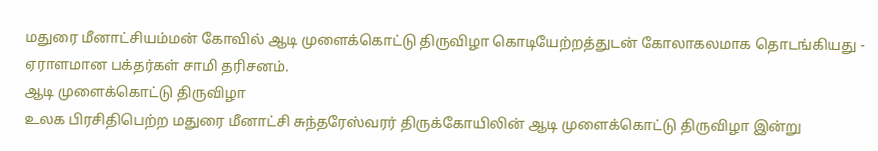மதுரை மீனாட்சியம்மன் கோவில் ஆடி முளைக்கொட்டு திருவிழா கொடியேற்றத்துடன் கோலாகலமாக தொடங்கியது - ஏராளமான பக்தர்கள் சாமி தரிசனம்.
ஆடி முளைக்கொட்டு திருவிழா
உலக பிரசிதிபெற்ற மதுரை மீனாட்சி சுந்தரேஸ்வரர் திருக்கோயிலின் ஆடி முளைக்கொட்டு திருவிழா இன்று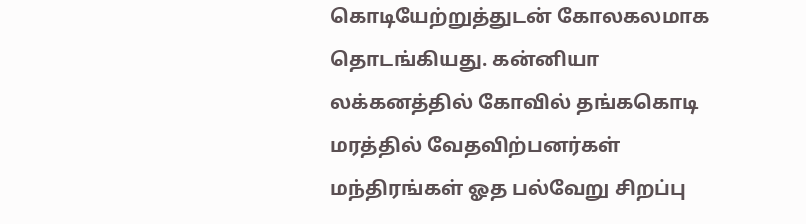கொடியேற்றுத்துடன் கோலகலமாக தொடங்கியது. கன்னியா லக்கனத்தில் கோவில் தங்ககொடி மரத்தில் வேதவிற்பனர்கள் மந்திரங்கள் ஓத பல்வேறு சிறப்பு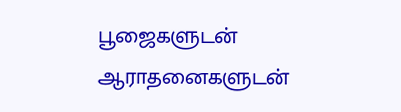பூஜைகளுடன் ஆராதனைகளுடன்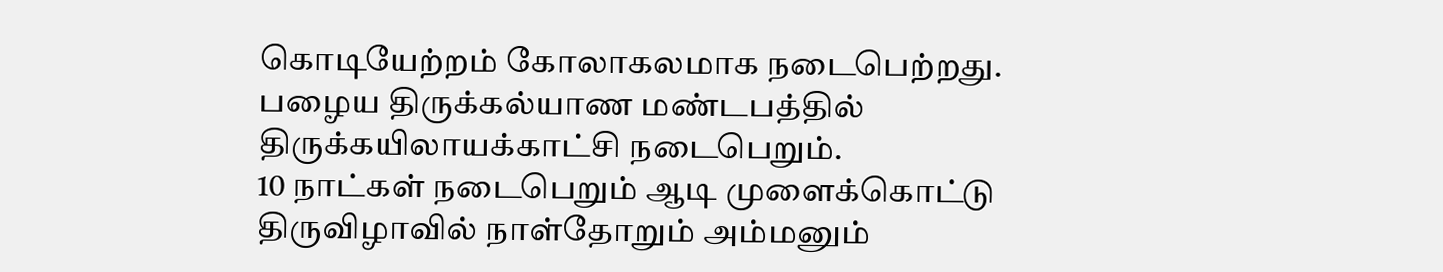கொடியேற்றம் கோலாகலமாக நடைபெற்றது.
பழைய திருக்கல்யாண மண்டபத்தில் திருக்கயிலாயக்காட்சி நடைபெறும்.
10 நாட்கள் நடைபெறும் ஆடி முளைக்கொட்டு திருவிழாவில் நாள்தோறும் அம்மனும்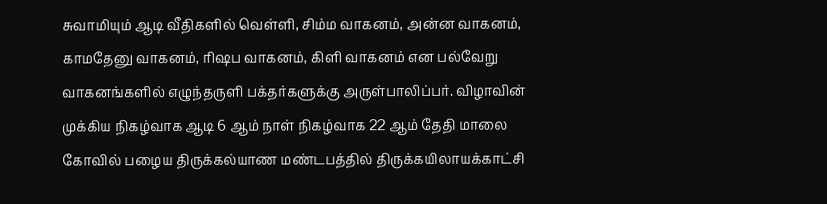சுவாமியும் ஆடி வீதிகளில் வெள்ளி, சிம்ம வாகனம், அன்ன வாகனம், காமதேனு வாகனம், ரிஷப வாகனம், கிளி வாகனம் என பல்வேறு வாகனங்களில் எழுந்தருளி பக்தர்களுக்கு அருள்பாலிப்பர். விழாவின் முக்கிய நிகழ்வாக ஆடி 6 ஆம் நாள் நிகழ்வாக 22 ஆம் தேதி மாலை கோவில் பழைய திருக்கல்யாண மண்டபத்தில் திருக்கயிலாயக்காட்சி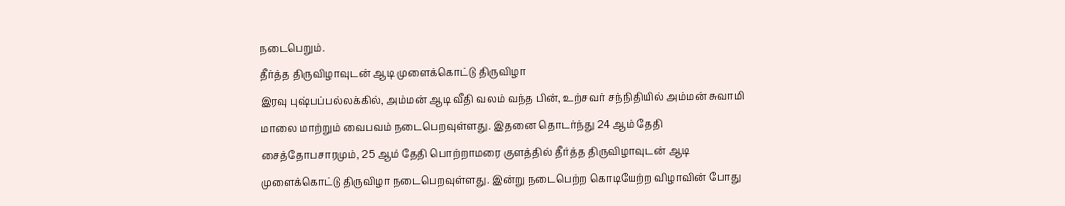நடைபெறும்.
தீர்த்த திருவிழாவுடன் ஆடி முளைக்கொட்டு திருவிழா
இரவு புஷ்பப்பல்லக்கில், அம்மன் ஆடி வீதி வலம் வந்த பின், உற்சவர் சந்நிதியில் அம்மன் சுவாமி மாலை மாற்றும் வைபவம் நடைபெறவுள்ளது. இதனை தொடர்ந்து 24 ஆம் தேதி சைத்தோபசாரமும், 25 ஆம் தேதி பொற்றாமரை குளத்தில் தீர்த்த திருவிழாவுடன் ஆடி முளைக்கொட்டு திருவிழா நடைபெறவுள்ளது. இன்று நடைபெற்ற கொடியேற்ற விழாவின் போது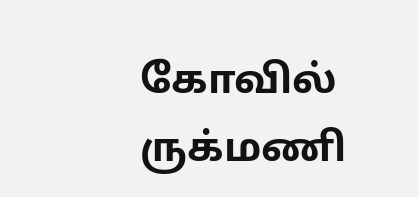கோவில் ருக்மணி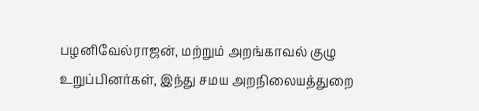பழனிவேல்ராஜன், மற்றும் அறங்காவல் குழு உறுப்பினர்கள், இந்து சமய அறநிலையத்துறை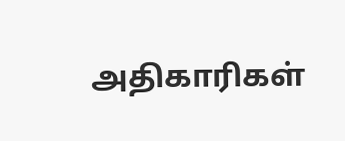அதிகாரிகள்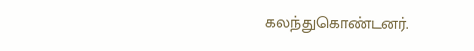கலந்துகொண்டனர்.